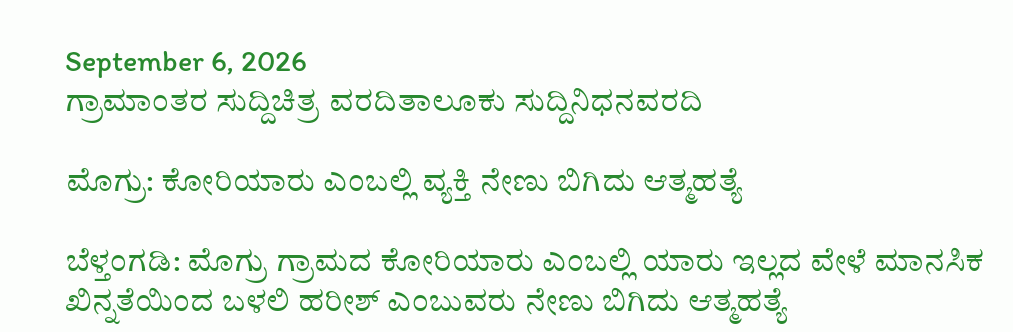September 6, 2026
ಗ್ರಾಮಾಂತರ ಸುದ್ದಿಚಿತ್ರ ವರದಿತಾಲೂಕು ಸುದ್ದಿನಿಧನವರದಿ

ಮೊಗ್ರು: ಕೋರಿಯಾರು ಎಂಬಲ್ಲಿ ವ್ಯಕ್ತಿ ನೇಣು ಬಿಗಿದು ಆತ್ಮಹತ್ಯೆ

ಬೆಳ್ತಂಗಡಿ: ಮೊಗ್ರು ಗ್ರಾಮದ ಕೋರಿಯಾರು ಎಂಬಲ್ಲಿ ಯಾರು ಇಲ್ಲದ ವೇಳೆ ಮಾನಸಿಕ ಖಿನ್ನತೆಯಿಂದ ಬಳಲಿ ಹರೀಶ್ ಎಂಬುವರು ನೇಣು ಬಿಗಿದು ಆತ್ಮಹತ್ಯೆ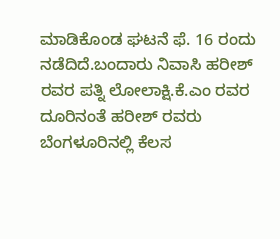ಮಾಡಿಕೊಂಡ ಘಟನೆ ಫೆ. 16 ರಂದು ನಡೆದಿದೆ.ಬಂದಾರು ನಿವಾಸಿ ಹರೀಶ್ ರವರ ಪತ್ನಿ ಲೋಲಾಕ್ಷಿ.ಕೆ.ಎಂ ರವರ ದೂರಿನಂತೆ ಹರೀಶ್ ರವರು ಬೆಂಗಳೂರಿನಲ್ಲಿ ಕೆಲಸ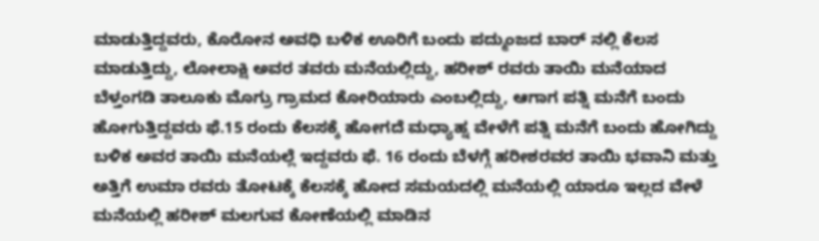ಮಾಡುತ್ತಿದ್ದವರು, ಕೊರೋನ ಅವಧಿ ಬಳಿಕ ಊರಿಗೆ ಬಂದು ಪದ್ಮುಂಜದ ಬಾರ್ ನಲ್ಲಿ ಕೆಲಸ ಮಾಡುತ್ತಿದ್ದು, ಲೋಲಾಕ್ಷಿ ಅವರ ತವರು ಮನೆಯಲ್ಲಿದ್ದು, ಹರೀಶ್‌ ರವರು ತಾಯಿ ಮನೆಯಾದ ಬೆಳ್ತಂಗಡಿ ತಾಲೂಕು ಮೊಗ್ರು ಗ್ರಾಮದ ಕೋರಿಯಾರು ಎಂಬಲ್ಲಿದ್ದು, ಆಗಾಗ ಪತ್ನಿ ಮನೆಗೆ ಬಂದು ಹೋಗುತ್ತಿದ್ದವರು ಫೆ.15 ರಂದು ಕೆಲಸಕ್ಕೆ ಹೋಗದೆ ಮಧ್ಯಾಹ್ನ ವೇಳೆಗೆ ಪತ್ನಿ ಮನೆಗೆ ಬಂದು ಹೋಗಿದ್ದು ಬಳಿಕ ಅವರ ತಾಯಿ ಮನೆಯಲ್ಲೆ ಇದ್ದವರು ಫೆ. 16 ರಂದು ಬೆಳಗ್ಗೆ ಹರೀಶರವರ ತಾಯಿ ಭವಾನಿ ಮತ್ತು ಅತ್ತಿಗೆ ಉಮಾ ರವರು ತೋಟಕ್ಕೆ ಕೆಲಸಕ್ಕೆ ಹೋದ ಸಮಯದಲ್ಲಿ ಮನೆಯಲ್ಲಿ ಯಾರೂ ಇಲ್ಲದ ವೇಳೆ ಮನೆಯಲ್ಲಿ ಹರೀಶ್ ಮಲಗುವ ಕೋಣೆಯಲ್ಲಿ ಮಾಡಿನ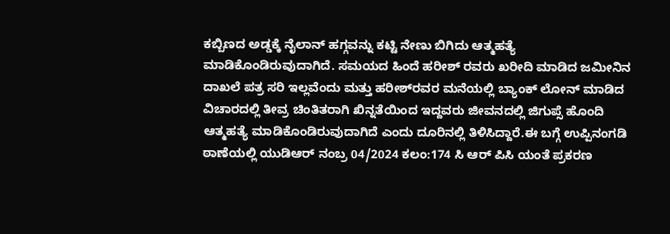ಕಬ್ಬಿಣದ ಅಡ್ಡಕ್ಕೆ ನೈಲಾನ್ ಹಗ್ಗವನ್ನು ಕಟ್ಟಿ ನೇಣು ಬಿಗಿದು ಆತ್ಮಹತ್ಯೆ ಮಾಡಿಕೊಂಡಿರುವುದಾಗಿದೆ. ಸಮಯದ ಹಿಂದೆ ಹರೀಶ್‌ ರವರು ಖರೀದಿ ಮಾಡಿದ ಜಮೀನಿನ ದಾಖಲೆ ಪತ್ರ ಸರಿ ಇಲ್ಲವೆಂದು ಮತ್ತು ಹರೀಶ್‌ರವರ ಮನೆಯಲ್ಲಿ ಬ್ಯಾಂಕ್ ಲೋನ್ ಮಾಡಿದ ವಿಚಾರದಲ್ಲಿ ತೀವ್ರ ಚಿಂತಿತರಾಗಿ ಖಿನ್ನತೆಯಿಂದ ಇದ್ದವರು ಜೀವನದಲ್ಲಿ ಜಿಗುಪ್ಸೆ ಹೊಂದಿ ಆತ್ಮಹತ್ಯೆ ಮಾಡಿಕೊಂಡಿರುವುದಾಗಿದೆ ಎಂದು ದೂರಿನಲ್ಲಿ ತಿಳಿಸಿದ್ದಾರೆ.ಈ ಬಗ್ಗೆ ಉಪ್ಪಿನಂಗಡಿ ಠಾಣೆಯಲ್ಲಿ ಯುಡಿಆರ್ ನಂಬ್ರ 04/2024 ಕಲಂ:174 ಸಿ ಆರ್‌ ಪಿಸಿ ಯಂತೆ ಪ್ರಕರಣ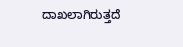ದಾಖಲಾಗಿರುತ್ತದೆ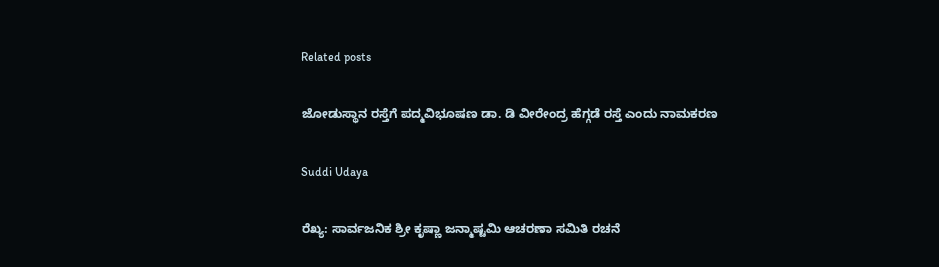Related posts

ಜೋಡುಸ್ಥಾನ ರಸ್ತೆಗೆ ಪದ್ಮವಿಭೂಷಣ ಡಾ. ಡಿ ವೀರೇಂದ್ರ ಹೆಗ್ಗಡೆ ರಸ್ತೆ ಎಂದು ನಾಮಕರಣ

Suddi Udaya

ರೆಖ್ಯ: ಸಾರ್ವಜನಿಕ ಶ್ರೀ ಕೃಷ್ಣಾ ಜನ್ಮಾಷ್ಟಮಿ ಆಚರಣಾ ಸಮಿತಿ ರಚನೆ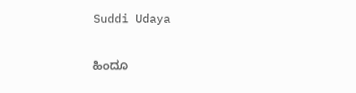Suddi Udaya

ಹಿಂದೂ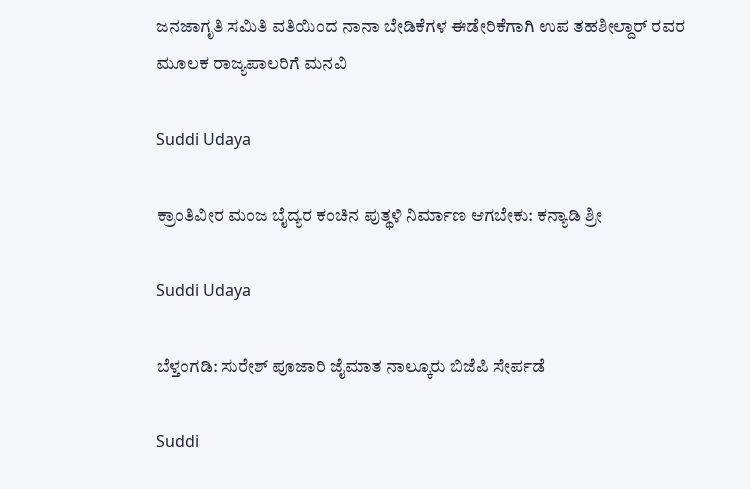ಜನಜಾಗೃತಿ ಸಮಿತಿ ವತಿಯಿಂದ ನಾನಾ ಬೇಡಿಕೆಗಳ ಈಡೇರಿಕೆಗಾಗಿ ಉಪ ತಹಶೀಲ್ದಾರ್ ರವರ ಮೂಲಕ ರಾಜ್ಯಪಾಲರಿಗೆ ಮನವಿ

Suddi Udaya

ಕ್ರಾಂತಿವೀರ ಮಂಜ ಬೈದ್ಯರ ಕಂಚಿನ ಪುತ್ಥಳಿ ನಿರ್ಮಾಣ ಆಗಬೇಕು: ಕನ್ಯಾಡಿ ಶ್ರೀ

Suddi Udaya

ಬೆಳ್ತಂಗಡಿ: ಸುರೇಶ್ ಪೂಜಾರಿ ಜೈಮಾತ ನಾಲ್ಕೂರು ಬಿಜೆಪಿ ಸೇರ್ಪಡೆ

Suddi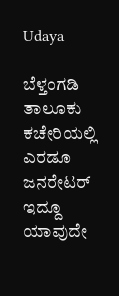Udaya

ಬೆಳ್ತಂಗಡಿ ತಾಲೂಕು ಕಚೇರಿಯಲ್ಲಿ ಎರಡೂ ಜನರೇಟರ್ ಇದ್ದೂ ಯಾವುದೇ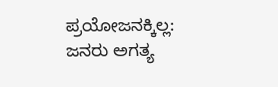ಪ್ರಯೋಜನಕ್ಕಿಲ್ಲ: ಜನರು ಅಗತ್ಯ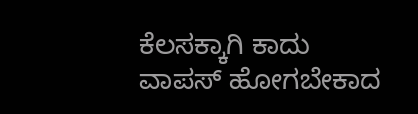ಕೆಲಸಕ್ಕಾಗಿ ಕಾದು ವಾಪಸ್ ಹೋಗಬೇಕಾದ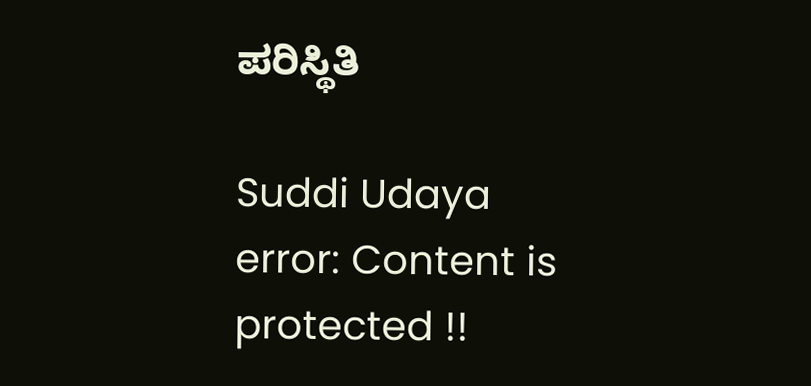ಪರಿಸ್ಥಿತಿ

Suddi Udaya
error: Content is protected !!